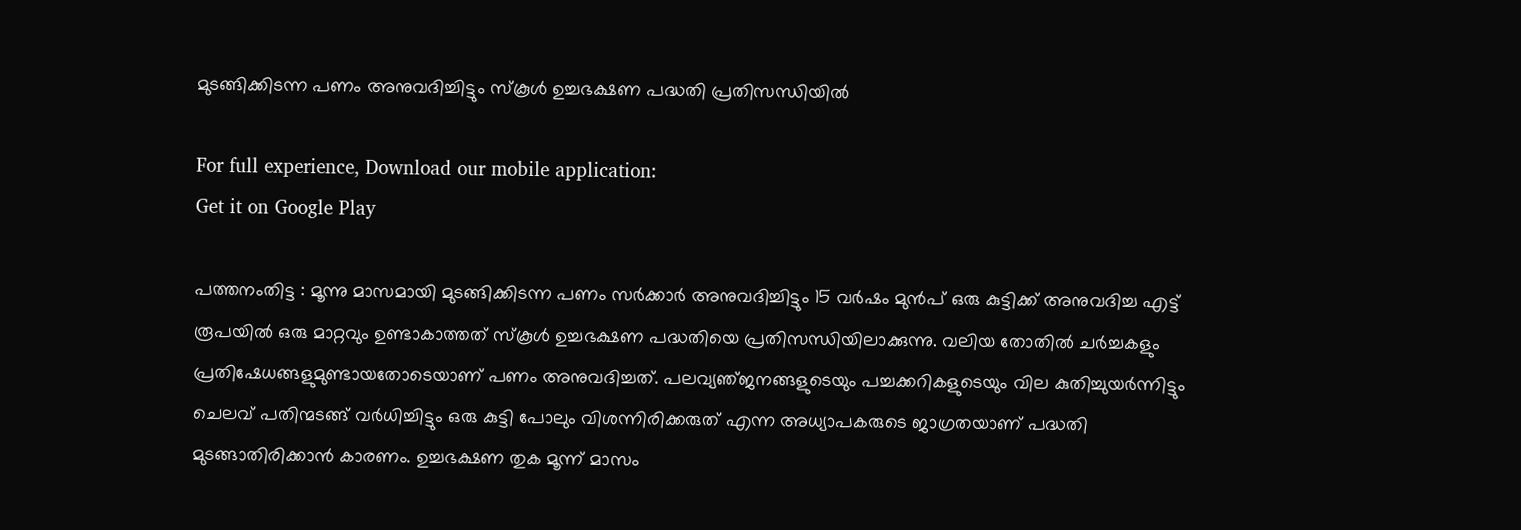മുടങ്ങിക്കിടന്ന പണം അനുവദിച്ചിട്ടും സ്‌കൂള്‍ ഉച്ചഭക്ഷണ പദ്ധതി പ്രതിസന്ധിയില്‍

For full experience, Download our mobile application:
Get it on Google Play

പത്തനംതിട്ട : മൂന്നു മാസമായി മുടങ്ങിക്കിടന്ന പണം സര്‍ക്കാര്‍ അനുവദിച്ചിട്ടും 15 വര്‍ഷം മുന്‍പ്‌ ഒരു കുട്ടിക്ക്‌ അനുവദിച്ച എട്ട്‌ രൂപയില്‍ ഒരു മാറ്റവും ഉണ്ടാകാത്തത്‌ സ്‌കൂള്‍ ഉച്ചഭക്ഷണ പദ്ധതിയെ പ്രതിസന്ധിയിലാക്കുന്നു. വലിയ തോതില്‍ ചര്‍ച്ചകളും പ്രതിഷേധങ്ങളുമുണ്ടായതോടെയാണ്‌ പണം അനുവദിച്ചത്‌. പലവ്യഞ്‌ജനങ്ങളുടെയും പച്ചക്കറികളുടെയും വില കുതിച്ചുയര്‍ന്നിട്ടും ചെലവ്‌ പതിന്മടങ്ങ്‌ വര്‍ധിച്ചിട്ടും ഒരു കുട്ടി പോലും വിശന്നിരിക്കരുത്‌ എന്ന അധ്യാപകരുടെ ജാഗ്രതയാണ്‌ പദ്ധതി മുടങ്ങാതിരിക്കാന്‍ കാരണം. ഉച്ചഭക്ഷണ തുക മൂന്ന്‌ മാസം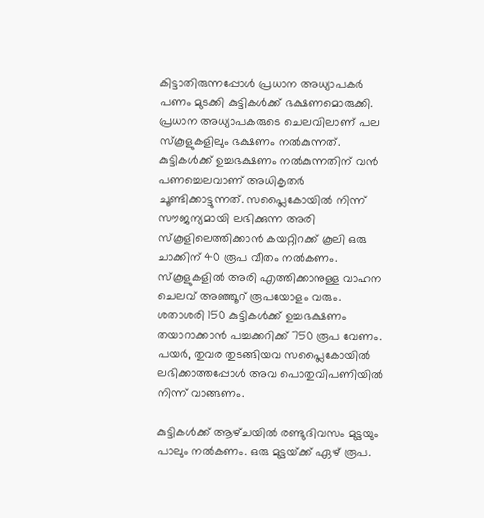കിട്ടാതിരുന്നപ്പോള്‍ പ്രധാന അധ്യാപകര്‍ പണം മുടക്കി കുട്ടികള്‍ക്ക്‌ ഭക്ഷണമൊരുക്കി. പ്രധാന അധ്യാപകരുടെ ചെലവിലാണ്‌ പല സ്‌കൂളുകളിലും ഭക്ഷണം നല്‍കുന്നത്‌. കുട്ടികള്‍ക്ക്‌ ഉച്ചഭക്ഷണം നല്‍കുന്നതിന്‌ വന്‍ പണച്ചെലവാണ്‌ അധികൃതര്‍ ചൂണ്ടിക്കാട്ടുന്നത്‌. സപ്ലൈകോയില്‍ നിന്ന്‌ സൗജന്യമായി ലഭിക്കുന്ന അരി സ്‌കൂളിലെത്തിക്കാന്‍ കയറ്റിറക്ക്‌ കൂലി ഒരു ചാക്കിന്‌ 40 രൂപ വീതം നല്‍കണം. സ്‌കൂളുകളില്‍ അരി എത്തിക്കാനുള്ള വാഹന ചെലവ്‌ അഞ്ഞൂറ്‌ രൂപയോളം വരും. ശതാശരി 150 കുട്ടികള്‍ക്ക്‌ ഉച്ചഭക്ഷണം തയാറാക്കാന്‍ പച്ചക്കറിക്ക്‌ 750 രൂപ വേണം. പയര്‍, തുവര തുടങ്ങിയവ സപ്ലൈകോയില്‍ ലഭിക്കാത്തപ്പോള്‍ അവ പൊതുവിപണിയില്‍ നിന്ന്‌ വാങ്ങണം.

കുട്ടികള്‍ക്ക്‌ ആഴ്‌ചയില്‍ രണ്ടുദിവസം മുട്ടയും പാലും നല്‍കണം. ഒരു മുട്ടയ്‌ക്ക്‌ ഏഴ്‌ രൂപ.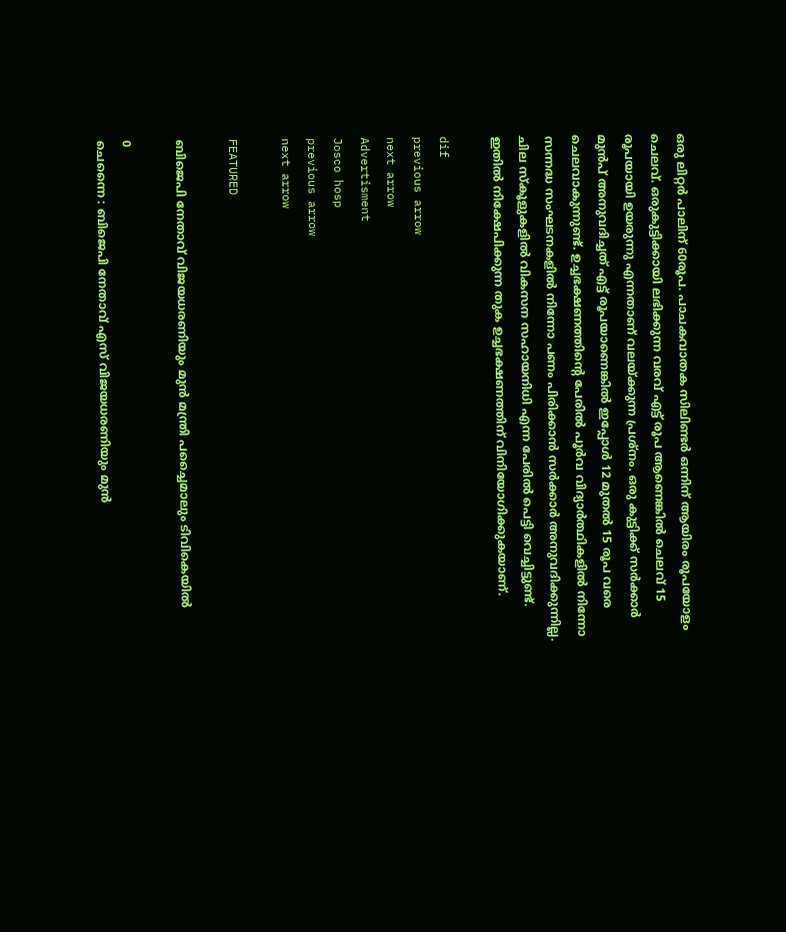ഒരു ലിറ്റര്‍ പാലിന്‌ 60രൂപ. പാചകവാതക സിലിണ്ടര്‍ ഒന്നിന്‌ ആയിരം രൂപയോളം ചെലവ്‌. ഒരുകുട്ടിക്കായി ലഭിക്കുന്ന വരവ്‌ എട്ട്‌ രൂപ ആണെങ്കില്‍ ചെലവ്‌ 15 രൂപയായി ഉയരുന്നു എന്നതാണ്‌ വലയ്‌ക്കുന്ന പ്രശ്‌നം. ഒരു കുട്ടിക്ക്‌ സര്‍ക്കാര്‍ മുന്‍പ്‌ അനുവദിച്ചത്‌ എട്ട്‌ രൂപയാണെങ്കില്‍ ഇപ്പോള്‍ 12 മുതല്‍ 15 രൂപ വരെ ചെലവാകുന്നുണ്ട്‌. ഉച്ചഭക്ഷണത്തിന്റെ പേരില്‍ പൂര്‍വ വിദ്യാര്‍ത്ഥികളില്‍ നിന്നോ സന്നദ്ധ സംഘടനകളില്‍ നിന്നോ പണം പിരിക്കാന്‍ സര്‍ക്കാര്‍ അനുവദിക്കുന്നില്ല. ചില സ്‌കൂളുകളില്‍ വികസന സഹായനിധി എന്ന പേരില്‍ പെട്ടി വെച്ചിട്ടുണ്ട്‌. ഇതില്‍ നിക്ഷേപിക്കുന്ന തുക ഉച്ചഭക്ഷണത്തിന്‌ വിനിയോഗിക്കുകയാണ്‌.

dif
previous arrow
next arrow
Advertisment
Josco hosp
previous arrow
next arrow

FEATURED

ബിജെപി നേതാവ് വിജയധരണിയും മുന്‍ മന്ത്രി പച്ചൈമാലും ടിവികെയില്‍

0
ചെന്നൈ : ബിജെപി നേതാവ് എസ് വിജയധരണിയും മുന്‍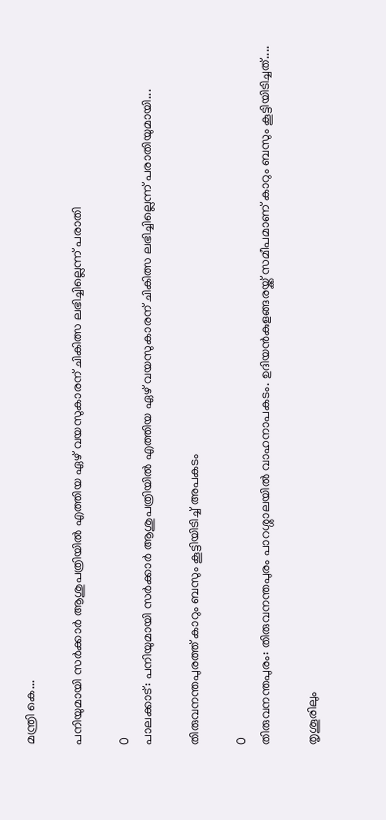മന്ത്രി കെ...

പനിയുമായി സർക്കാർ ആശുപത്രിയിൽ എത്തിയ ഏഴ് വയസുകാരന് ചികിത്സ ലഭിച്ചില്ലെന്ന് പരാതി

0
പാലക്കാട്: പനിയുമായി സർക്കാർ ആശുപത്രിയിൽ എത്തിയ ഏഴ് വയസുകാരന് ചികിത്സ ലഭിച്ചില്ലെന്ന് പരാതിയുമായി...

തിരുവനന്തപുരത്ത് കാറും ബസും കൂട്ടിയിടിച്ച് അപകടം

0
തിരുവനന്തപുരം: തിരുവനന്തപുരം പാറശ്ശാലയിൽ വാഹനാപകടം. ഉദിയൻകുളങ്ങരയ്ക്ക് സമീപമാണ് കാറും ബസും കൂട്ടിയിടിച്ചത്....

തൃശൂരിലും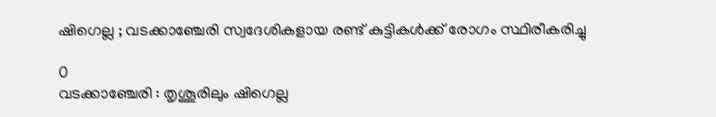ഷിഗെല്ല ; വടക്കാഞ്ചേരി സ്വദേശികളായ രണ്ട് കുട്ടികൾക്ക് രോഗം സ്ഥിരീകരിച്ചു

0
വടക്കാഞ്ചേരി : തൃശൂരിലും ഷിഗെല്ല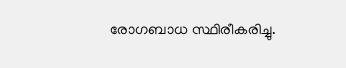രോഗബാധ സ്ഥിരീകരിച്ചു.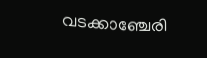വടക്കാഞ്ചേരി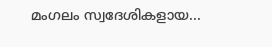മംഗലം സ്വദേശികളായ...